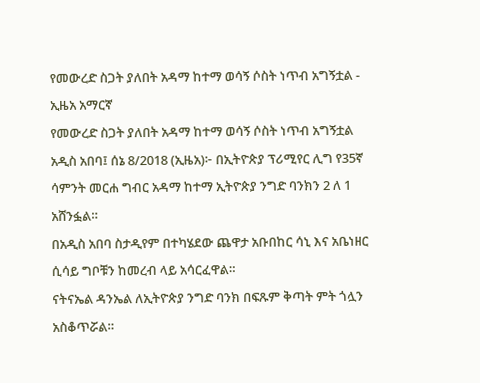የመውረድ ስጋት ያለበት አዳማ ከተማ ወሳኝ ሶስት ነጥብ አግኝቷል - ኢዜአ አማርኛ
የመውረድ ስጋት ያለበት አዳማ ከተማ ወሳኝ ሶስት ነጥብ አግኝቷል
አዲስ አበባ፤ ሰኔ 8/2018 (ኢዜአ)፦ በኢትዮጵያ ፕሪሚየር ሊግ የ35ኛ ሳምንት መርሐ ግብር አዳማ ከተማ ኢትዮጵያ ንግድ ባንክን 2 ለ 1 አሸንፏል።
በአዲስ አበባ ስታዲየም በተካሄደው ጨዋታ አቡበከር ሳኒ እና አቤነዘር ሲሳይ ግቦቹን ከመረብ ላይ አሳርፈዋል።
ናትናኤል ዳንኤል ለኢትዮጵያ ንግድ ባንክ በፍጹም ቅጣት ምት ጎሏን አስቆጥሯል።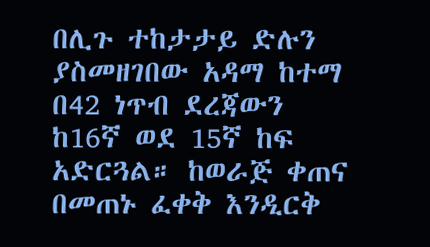በሊጉ ተከታታይ ድሉን ያስመዘገበው አዳማ ከተማ በ42 ነጥብ ደረጃውን ከ16ኛ ወደ 15ኛ ከፍ አድርጓል። ከወራጅ ቀጠና በመጠኑ ፈቀቅ እንዲርቅ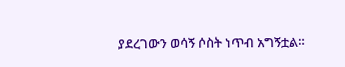ያደረገውን ወሳኝ ሶስት ነጥብ አግኝቷል።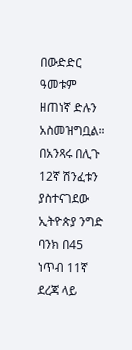በውድድር ዓመቱም ዘጠነኛ ድሉን አስመዝግቧል።
በአንጻሩ በሊጉ 12ኛ ሽንፈቱን ያስተናገደው ኢትዮጵያ ንግድ ባንክ በ45 ነጥብ 11ኛ ደረጃ ላይ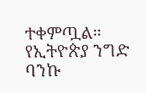ተቀምጧል።
የኢትዮጵያ ንግድ ባንኩ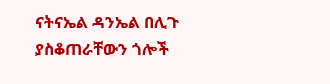ናትናኤል ዳንኤል በሊጉ ያስቆጠራቸውን ጎሎች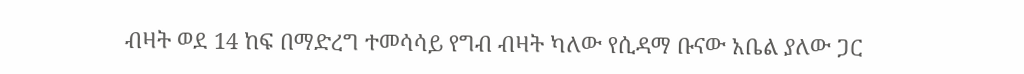ብዛት ወደ 14 ከፍ በማድረግ ተመሳሳይ የግብ ብዛት ካለው የሲዳማ ቡናው አቤል ያለው ጋር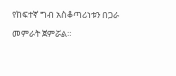የከፍተኛ ግብ አስቆጣሪነቱን በጋራ መምራት ጀምሯል።